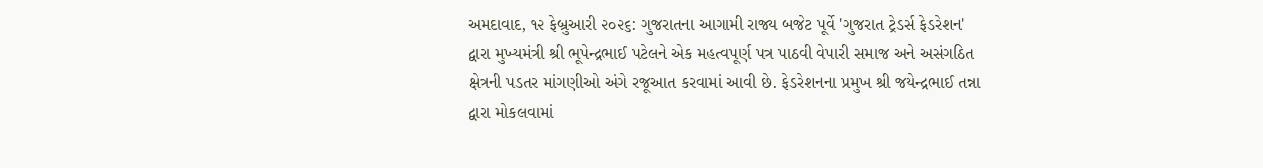અમદાવાદ, ૧૨ ફેબ્રુઆરી ૨૦૨૬: ગુજરાતના આગામી રાજ્ય બજેટ પૂર્વે 'ગુજરાત ટ્રેડર્સ ફેડરેશન' દ્વારા મુખ્યમંત્રી શ્રી ભૂપેન્દ્રભાઈ પટેલને એક મહત્વપૂર્ણ પત્ર પાઠવી વેપારી સમાજ અને અસંગઠિત ક્ષેત્રની પડતર માંગણીઓ અંગે રજૂઆત કરવામાં આવી છે. ફેડરેશનના પ્રમુખ શ્રી જયેન્દ્રભાઈ તન્ના દ્વારા મોકલવામાં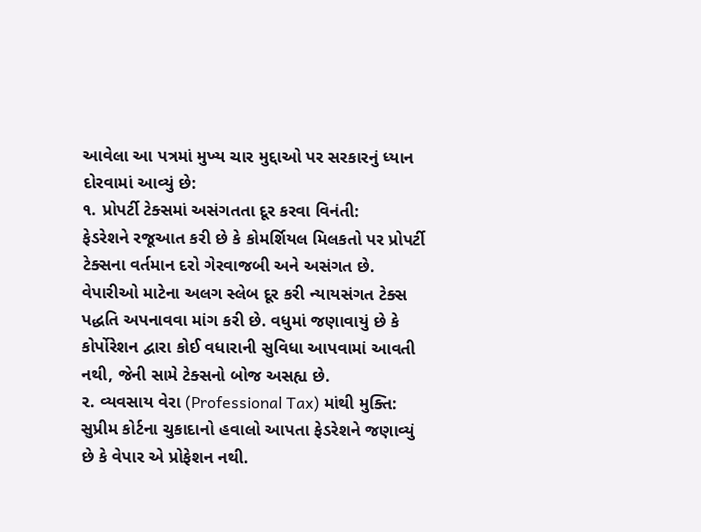આવેલા આ પત્રમાં મુખ્ય ચાર મુદ્દાઓ પર સરકારનું ધ્યાન દોરવામાં આવ્યું છે:
૧. પ્રોપર્ટી ટેક્સમાં અસંગતતા દૂર કરવા વિનંતી:
ફેડરેશને રજૂઆત કરી છે કે કોમર્શિયલ મિલકતો પર પ્રોપર્ટી ટેક્સના વર્તમાન દરો ગેરવાજબી અને અસંગત છે. વેપારીઓ માટેના અલગ સ્લેબ દૂર કરી ન્યાયસંગત ટેક્સ પદ્ધતિ અપનાવવા માંગ કરી છે. વધુમાં જણાવાયું છે કે કોર્પોરેશન દ્વારા કોઈ વધારાની સુવિધા આપવામાં આવતી નથી, જેની સામે ટેક્સનો બોજ અસહ્ય છે.
૨. વ્યવસાય વેરા (Professional Tax) માંથી મુક્તિ:
સુપ્રીમ કોર્ટના ચુકાદાનો હવાલો આપતા ફેડરેશને જણાવ્યું છે કે વેપાર એ પ્રોફેશન નથી.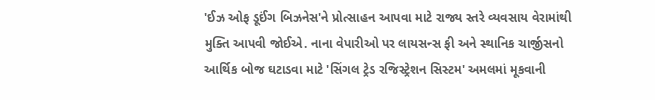'ઈઝ ઓફ ડૂઈંગ બિઝનેસ'ને પ્રોત્સાહન આપવા માટે રાજ્ય સ્તરે વ્યવસાય વેરામાંથી મુક્તિ આપવી જોઈએ. નાના વેપારીઓ પર લાયસન્સ ફી અને સ્થાનિક ચાર્જીસનો આર્થિક બોજ ઘટાડવા માટે 'સિંગલ ટ્રેડ રજિસ્ટ્રેશન સિસ્ટમ' અમલમાં મૂકવાની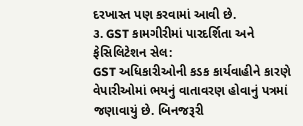દરખાસ્ત પણ કરવામાં આવી છે.
૩. GST કામગીરીમાં પારદર્શિતા અને ફેસિલિટેશન સેલ:
GST અધિકારીઓની કડક કાર્યવાહીને કારણે વેપારીઓમાં ભયનું વાતાવરણ હોવાનું પત્રમાં જણાવાયું છે. બિનજરૂરી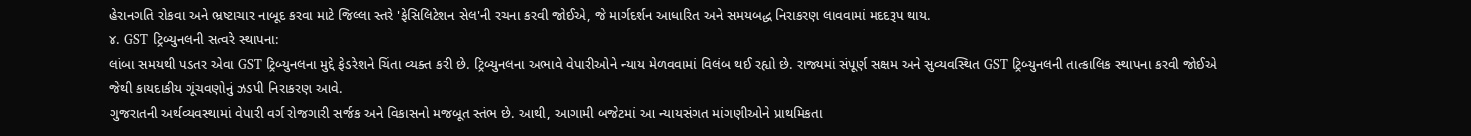હેરાનગતિ રોકવા અને ભ્રષ્ટાચાર નાબૂદ કરવા માટે જિલ્લા સ્તરે 'ફેસિલિટેશન સેલ'ની રચના કરવી જોઈએ, જે માર્ગદર્શન આધારિત અને સમયબદ્ધ નિરાકરણ લાવવામાં મદદરૂપ થાય.
૪. GST ટ્રિબ્યુનલની સત્વરે સ્થાપના:
લાંબા સમયથી પડતર એવા GST ટ્રિબ્યુનલના મુદ્દે ફેડરેશને ચિંતા વ્યક્ત કરી છે. ટ્રિબ્યુનલના અભાવે વેપારીઓને ન્યાય મેળવવામાં વિલંબ થઈ રહ્યો છે. રાજ્યમાં સંપૂર્ણ સક્ષમ અને સુવ્યવસ્થિત GST ટ્રિબ્યુનલની તાત્કાલિક સ્થાપના કરવી જોઈએ જેથી કાયદાકીય ગૂંચવણોનું ઝડપી નિરાકરણ આવે.
ગુજરાતની અર્થવ્યવસ્થામાં વેપારી વર્ગ રોજગારી સર્જક અને વિકાસનો મજબૂત સ્તંભ છે. આથી, આગામી બજેટમાં આ ન્યાયસંગત માંગણીઓને પ્રાથમિકતા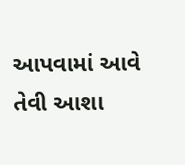આપવામાં આવે તેવી આશા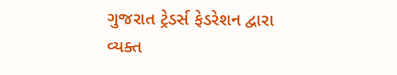ગુજરાત ટ્રેડર્સ ફેડરેશન દ્વારા વ્યક્ત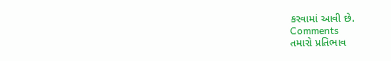કરવામાં આવી છે.
Comments
તમારો પ્રતિભાવ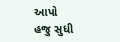આપો
હજુ સુધી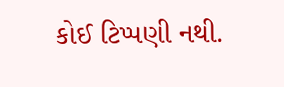કોઈ ટિપ્પણી નથી.